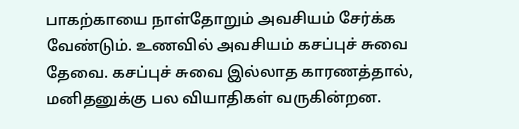பாகற்காயை நாள்தோறும் அவசியம் சேர்க்க வேண்டும். உணவில் அவசியம் கசப்புச் சுவை தேவை. கசப்புச் சுவை இல்லாத காரணத்தால், மனிதனுக்கு பல வியாதிகள் வருகின்றன.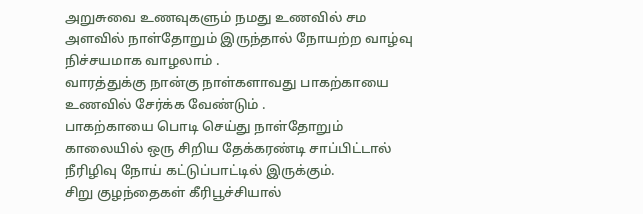அறுசுவை உணவுகளும் நமது உணவில் சம அளவில் நாள்தோறும் இருந்தால் நோயற்ற வாழ்வு நிச்சயமாக வாழலாம் .
வாரத்துக்கு நான்கு நாள்களாவது பாகற்காயை உணவில் சேர்க்க வேண்டும் .
பாகற்காயை பொடி செய்து நாள்தோறும் காலையில் ஒரு சிறிய தேக்கரண்டி சாப்பிட்டால் நீரிழிவு நோய் கட்டுப்பாட்டில் இருக்கும்.
சிறு குழந்தைகள் கீரிபூச்சியால்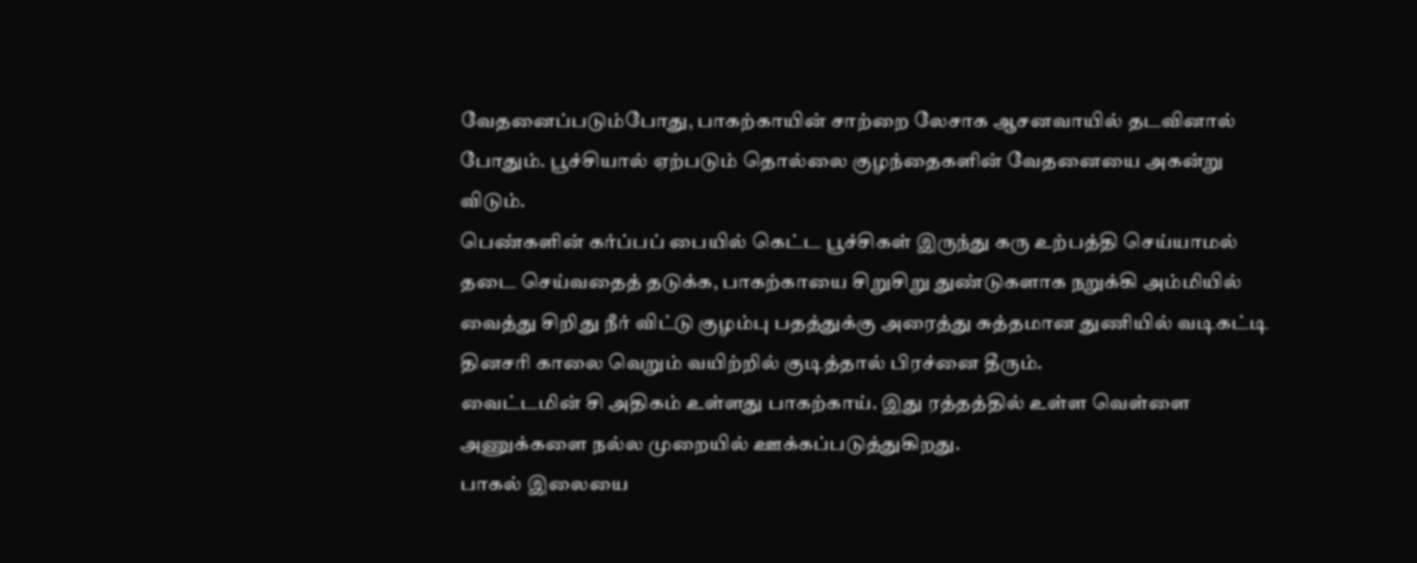வேதனைப்படும்போது, பாகற்காயின் சாற்றை லேசாக ஆசனவாயில் தடவினால் போதும். பூச்சியால் ஏற்படும் தொல்லை குழந்தைகளின் வேதனையை அகன்று விடும்.
பெண்களின் கர்ப்பப் பையில் கெட்ட பூச்சிகள் இருந்து கரு உற்பத்தி செய்யாமல் தடை செய்வதைத் தடுக்க, பாகற்காயை சிறுசிறு துண்டுகளாக நறுக்கி அம்மியில் வைத்து சிறிது நீர் விட்டு குழம்பு பதத்துக்கு அரைத்து சுத்தமான துணியில் வடிகட்டி தினசரி காலை வெறும் வயிற்றில் குடித்தால் பிரச்னை தீரும்.
வைட்டமின் சி அதிகம் உள்ளது பாகற்காய். இது ரத்தத்தில் உள்ள வெள்ளை அணுக்களை நல்ல முறையில் ஊக்கப்படுத்துகிறது.
பாகல் இலையை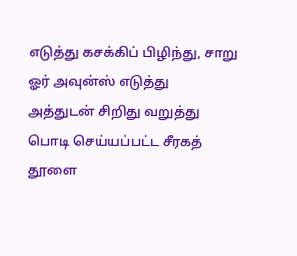எடுத்து கசக்கிப் பிழிந்து, சாறு ஓர் அவுன்ஸ் எடுத்து அத்துடன் சிறிது வறுத்து பொடி செய்யப்பட்ட சீரகத் தூளை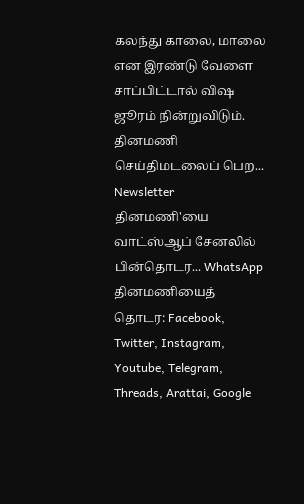கலந்து காலை, மாலை என இரண்டு வேளை சாப்பிட்டால் விஷ ஜூரம் நின்றுவிடும்.
தினமணி செய்திமடலைப் பெற... Newsletter
தினமணி'யை வாட்ஸ்ஆப் சேனலில் பின்தொடர... WhatsApp
தினமணியைத் தொடர: Facebook, Twitter, Instagram, Youtube, Telegram, Threads, Arattai, Google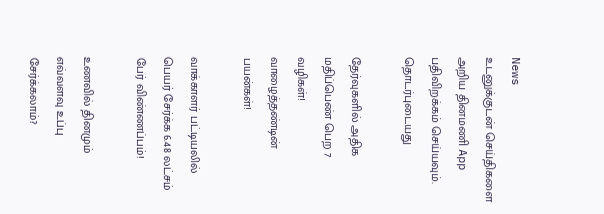News
உடனுக்குடன் செய்திகளை அறிய தினமணி App பதிவிறக்கம் செய்யவும்.
தொடர்புடையது

தேர்வுகளில் அதிக மதிப்பெண் பெற 7 வழிகள்!
வாழைத்தண்டின் பயன்கள்!

வாக்காளர் பட்டியலில் பெயர் சேர்க்க 6.48 லட்சம் பேர் விண்ணப்பம்!

உணவில் தினமும் எவ்வளவு உப்பு சேர்க்கலாம்?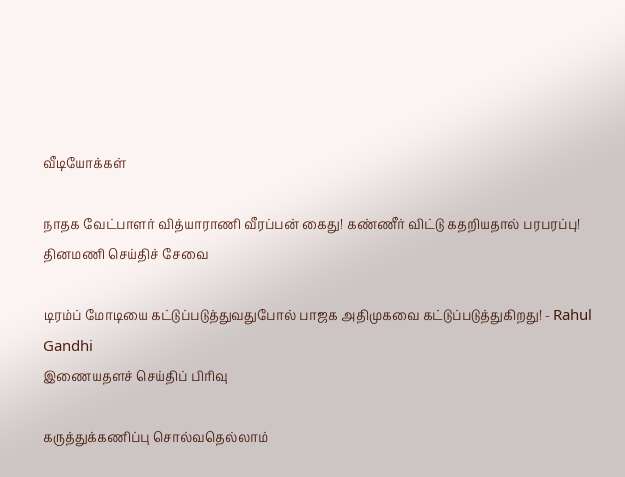வீடியோக்கள்

நாதக வேட்பாளர் வித்யாராணி வீரப்பன் கைது! கண்ணீர் விட்டு கதறியதால் பரபரப்பு!
தினமணி செய்திச் சேவை

டிரம்ப் மோடியை கட்டுப்படுத்துவதுபோல் பாஜக அதிமுகவை கட்டுப்படுத்துகிறது! - Rahul Gandhi
இணையதளச் செய்திப் பிரிவு

கருத்துக்கணிப்பு சொல்வதெல்லாம்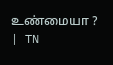உண்மையா ? | TN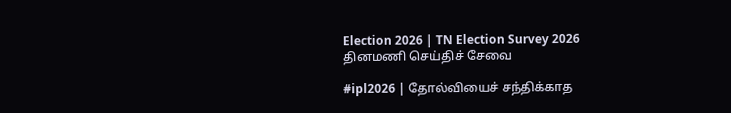Election 2026 | TN Election Survey 2026
தினமணி செய்திச் சேவை

#ipl2026 | தோல்வியைச் சந்திக்காத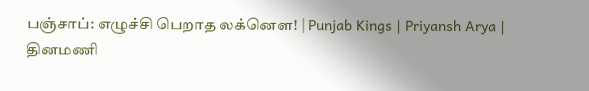பஞ்சாப்: எழுச்சி பெறாத லக்னௌ! | Punjab Kings | Priyansh Arya |
தினமணி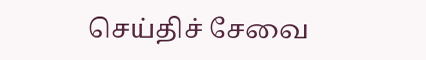செய்திச் சேவை